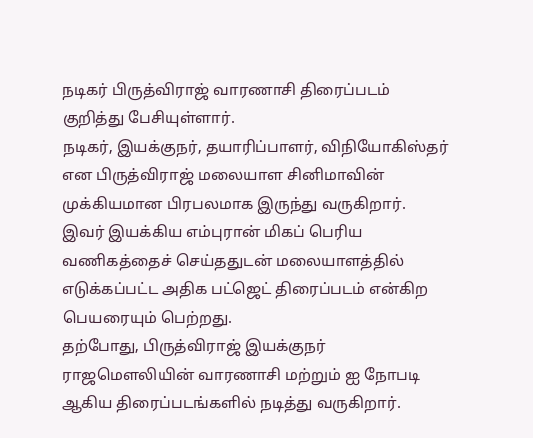நடிகர் பிருத்விராஜ் வாரணாசி திரைப்படம் குறித்து பேசியுள்ளார்.
நடிகர், இயக்குநர், தயாரிப்பாளர், விநியோகிஸ்தர் என பிருத்விராஜ் மலையாள சினிமாவின் முக்கியமான பிரபலமாக இருந்து வருகிறார். இவர் இயக்கிய எம்புரான் மிகப் பெரிய வணிகத்தைச் செய்ததுடன் மலையாளத்தில் எடுக்கப்பட்ட அதிக பட்ஜெட் திரைப்படம் என்கிற பெயரையும் பெற்றது.
தற்போது, பிருத்விராஜ் இயக்குநர் ராஜமௌலியின் வாரணாசி மற்றும் ஐ நோபடி ஆகிய திரைப்படங்களில் நடித்து வருகிறார்.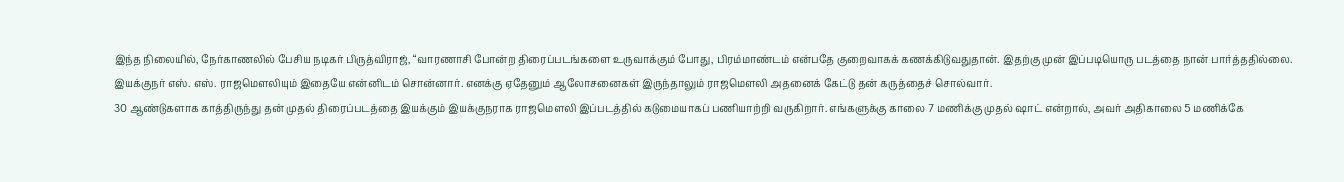இந்த நிலையில், நேர்காணலில் பேசிய நடிகர் பிருத்விராஜ், “வாரணாசி போன்ற திரைப்படங்களை உருவாக்கும் போது, பிரம்மாண்டம் என்பதே குறைவாகக் கணக்கிடுவதுதான். இதற்கு முன் இப்படியொரு படத்தை நான் பார்த்ததில்லை. இயக்குநர் எஸ். எஸ். ராஜமௌலியும் இதையே என்னிடம் சொன்னார். எனக்கு ஏதேனும் ஆலோசனைகள் இருந்தாலும் ராஜமௌலி அதனைக் கேட்டு தன் கருத்தைச் சொல்வார்.
30 ஆண்டுகளாக காத்திருந்து தன் முதல் திரைப்படத்தை இயக்கும் இயக்குநராக ராஜமௌலி இப்படத்தில் கடுமையாகப் பணியாற்றி வருகிறார். எங்களுக்கு காலை 7 மணிக்கு முதல் ஷாட் என்றால், அவர் அதிகாலை 5 மணிக்கே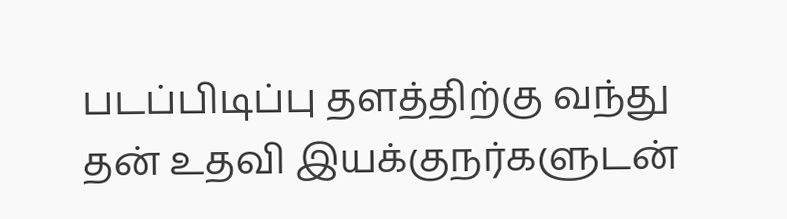படப்பிடிப்பு தளத்திற்கு வந்து தன் உதவி இயக்குநர்களுடன்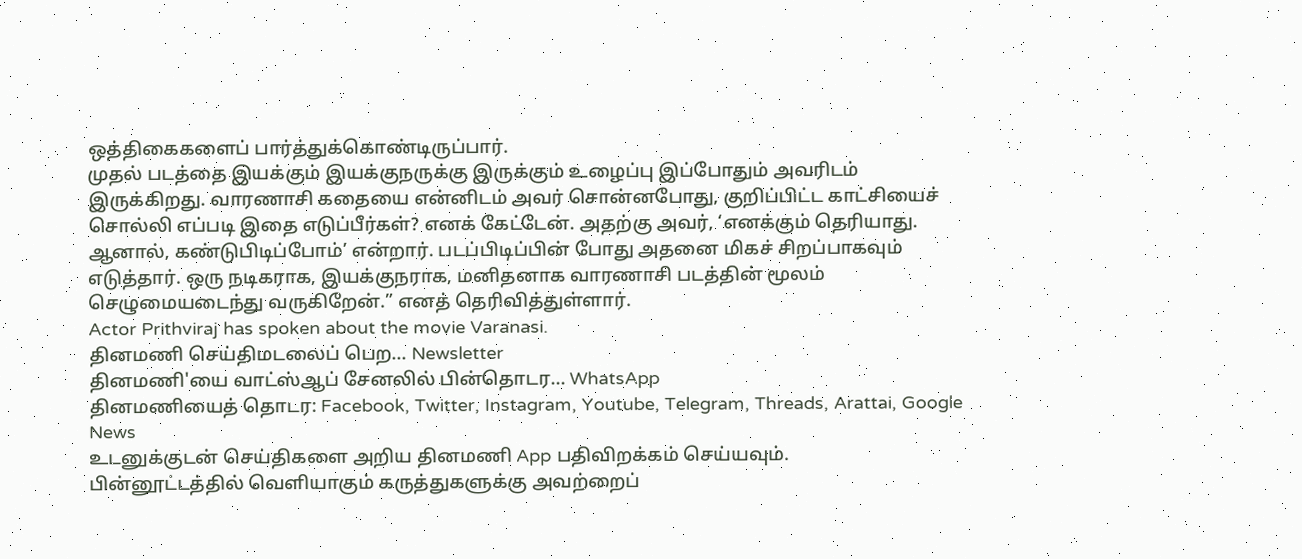ஒத்திகைகளைப் பார்த்துக்கொண்டிருப்பார்.
முதல் படத்தை இயக்கும் இயக்குநருக்கு இருக்கும் உழைப்பு இப்போதும் அவரிடம் இருக்கிறது. வாரணாசி கதையை என்னிடம் அவர் சொன்னபோது, குறிப்பிட்ட காட்சியைச் சொல்லி எப்படி இதை எடுப்பீர்கள்? எனக் கேட்டேன். அதற்கு அவர், ‘எனக்கும் தெரியாது. ஆனால், கண்டுபிடிப்போம்’ என்றார். படப்பிடிப்பின் போது அதனை மிகச் சிறப்பாகவும் எடுத்தார். ஒரு நடிகராக, இயக்குநராக, மனிதனாக வாரணாசி படத்தின் மூலம் செழுமையடைந்து வருகிறேன்.” எனத் தெரிவித்துள்ளார்.
Actor Prithviraj has spoken about the movie Varanasi.
தினமணி செய்திமடலைப் பெற... Newsletter
தினமணி'யை வாட்ஸ்ஆப் சேனலில் பின்தொடர... WhatsApp
தினமணியைத் தொடர: Facebook, Twitter, Instagram, Youtube, Telegram, Threads, Arattai, Google News
உடனுக்குடன் செய்திகளை அறிய தினமணி App பதிவிறக்கம் செய்யவும்.
பின்னூட்டத்தில் வெளியாகும் கருத்துகளுக்கு அவற்றைப்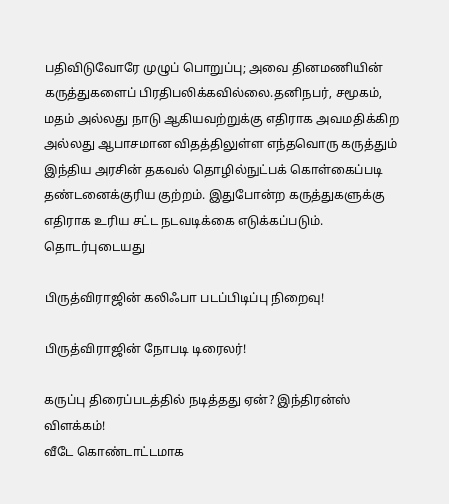பதிவிடுவோரே முழுப் பொறுப்பு; அவை தினமணியின் கருத்துகளைப் பிரதிபலிக்கவில்லை.தனிநபர், சமூகம், மதம் அல்லது நாடு ஆகியவற்றுக்கு எதிராக அவமதிக்கிற அல்லது ஆபாசமான விதத்திலுள்ள எந்தவொரு கருத்தும் இந்திய அரசின் தகவல் தொழில்நுட்பக் கொள்கைப்படி தண்டனைக்குரிய குற்றம். இதுபோன்ற கருத்துகளுக்கு எதிராக உரிய சட்ட நடவடிக்கை எடுக்கப்படும்.
தொடர்புடையது

பிருத்விராஜின் கலிஃபா படப்பிடிப்பு நிறைவு!

பிருத்விராஜின் நோபடி டிரைலர்!

கருப்பு திரைப்படத்தில் நடித்தது ஏன்? இந்திரன்ஸ் விளக்கம்!
வீடே கொண்டாட்டமாக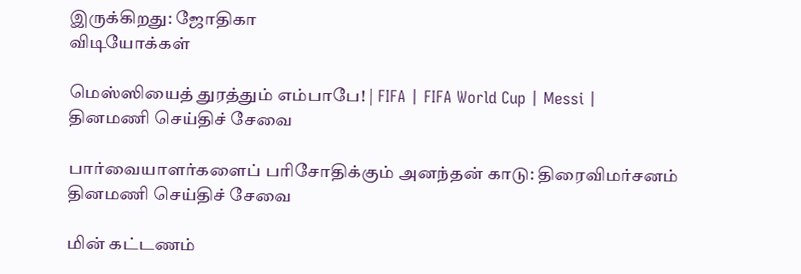இருக்கிறது: ஜோதிகா
விடியோக்கள்

மெஸ்ஸியைத் துரத்தும் எம்பாபே! | FIFA | FIFA World Cup | Messi |
தினமணி செய்திச் சேவை

பார்வையாளர்களைப் பரிசோதிக்கும் அனந்தன் காடு: திரைவிமர்சனம்
தினமணி செய்திச் சேவை

மின் கட்டணம்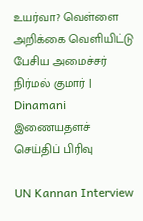உயர்வா? வெள்ளை அறிக்கை வெளியிட்டு பேசிய அமைச்சர் நிர்மல் குமார் | Dinamani
இணையதளச் செய்திப் பிரிவு

UN Kannan Interview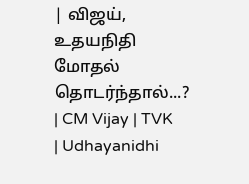| விஜய், உதயநிதி மோதல் தொடர்ந்தால்...? | CM Vijay | TVK | Udhayanidhi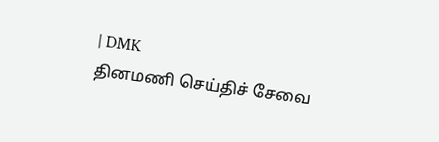| DMK
தினமணி செய்திச் சேவை